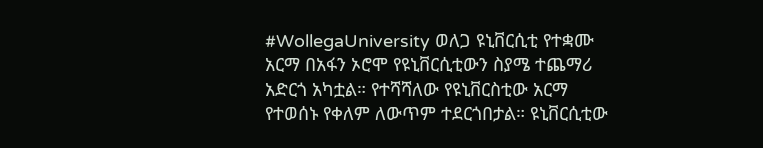#WollegaUniversity ወለጋ ዩኒቨርሲቲ የተቋሙ አርማ በአፋን ኦሮሞ የዩኒቨርሲቲውን ስያሜ ተጨማሪ አድርጎ አካቷል። የተሻሻለው የዩኒቨርስቲው አርማ የተወሰኑ የቀለም ለውጥም ተደርጎበታል። ዩኒቨርሲቲው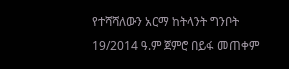የተሻሻለውን አርማ ከትላንት ግንቦት 19/2014 ዓ.ም ጀምሮ በይፋ መጠቀም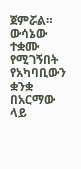ጀምሯል። ውሳኔው ተቋሙ የሚገኝበት የአካባቢውን ቋንቋ በአርማው ላይ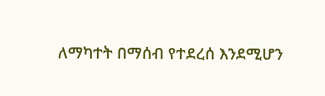ለማካተት በማሰብ የተደረሰ እንደሚሆን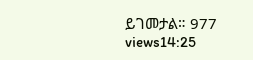ይገመታል። 977 views14:25